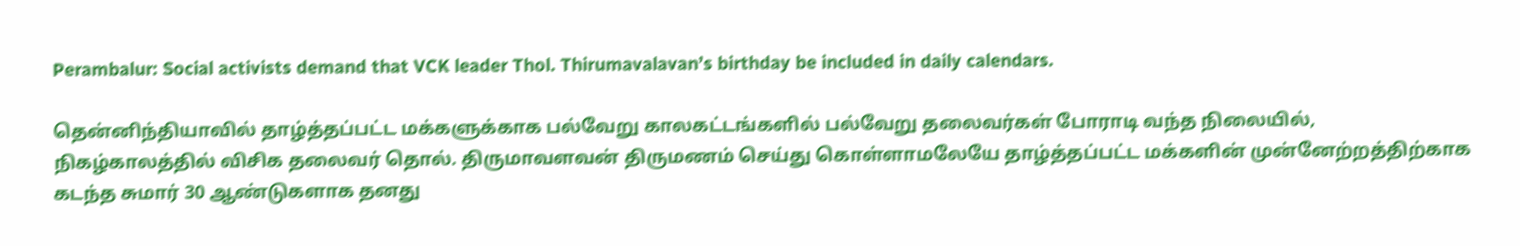Perambalur: Social activists demand that VCK leader Thol. Thirumavalavan’s birthday be included in daily calendars.

தென்னிந்தியாவில் தாழ்த்தப்பட்ட மக்களுக்காக பல்வேறு காலகட்டங்களில் பல்வேறு தலைவர்கள் போராடி வந்த நிலையில், நிகழ்காலத்தில் விசிக தலைவர் தொல். திருமாவளவன் திருமணம் செய்து கொள்ளாமலேயே தாழ்த்தப்பட்ட மக்களின் முன்னேற்றத்திற்காக கடந்த சுமார் 30 ஆண்டுகளாக தனது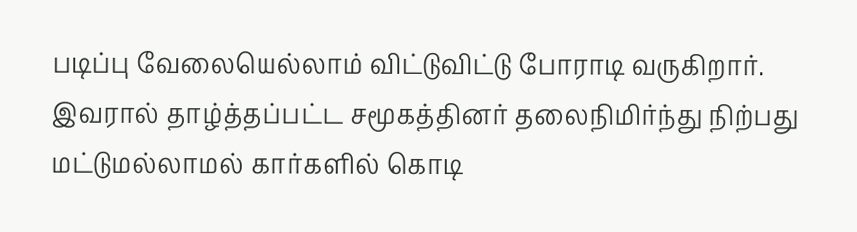படிப்பு வேலையெல்லாம் விட்டுவிட்டு போராடி வருகிறார். இவரால் தாழ்த்தப்பட்ட சமூகத்தினர் தலைநிமிர்ந்து நிற்பது மட்டுமல்லாமல் கார்களில் கொடி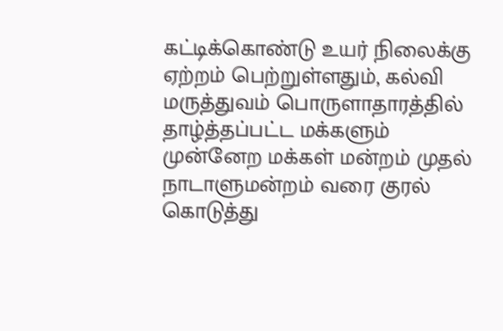கட்டிக்கொண்டு உயர் நிலைக்கு ஏற்றம் பெற்றுள்ளதும், கல்வி மருத்துவம் பொருளாதாரத்தில் தாழ்த்தப்பட்ட மக்களும் முன்னேற மக்கள் மன்றம் முதல் நாடாளுமன்றம் வரை குரல் கொடுத்து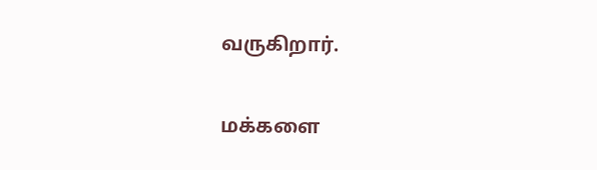வருகிறார்.

மக்களை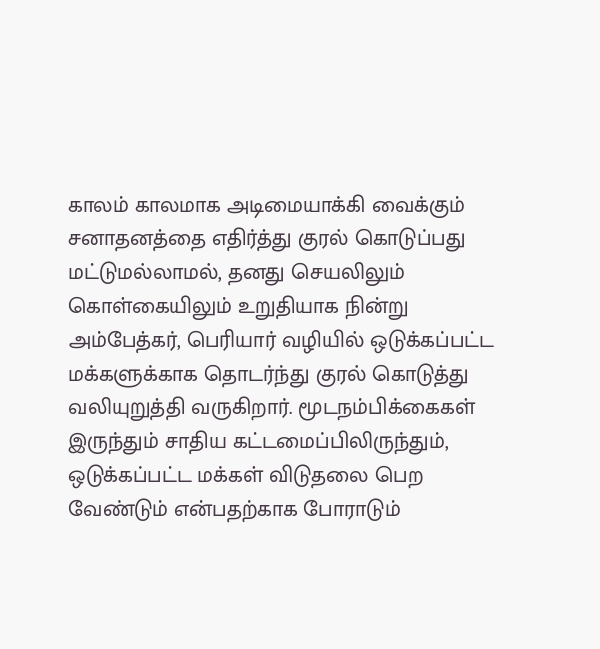காலம் காலமாக அடிமையாக்கி வைக்கும் சனாதனத்தை எதிர்த்து குரல் கொடுப்பது மட்டுமல்லாமல், தனது செயலிலும் கொள்கையிலும் உறுதியாக நின்று அம்பேத்கர், பெரியார் வழியில் ஒடுக்கப்பட்ட மக்களுக்காக தொடர்ந்து குரல் கொடுத்து வலியுறுத்தி வருகிறார். மூடநம்பிக்கைகள் இருந்தும் சாதிய கட்டமைப்பிலிருந்தும், ஒடுக்கப்பட்ட மக்கள் விடுதலை பெற வேண்டும் என்பதற்காக போராடும்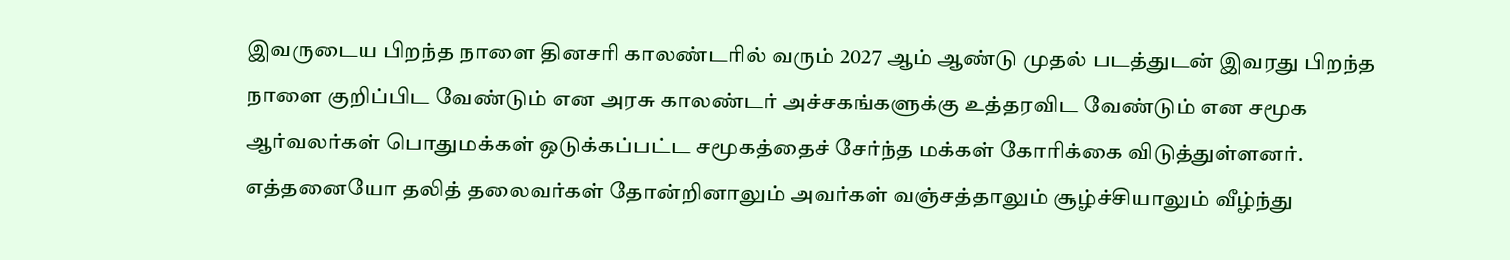இவருடைய பிறந்த நாளை தினசரி காலண்டரில் வரும் 2027 ஆம் ஆண்டு முதல் படத்துடன் இவரது பிறந்த நாளை குறிப்பிட வேண்டும் என அரசு காலண்டர் அச்சகங்களுக்கு உத்தரவிட வேண்டும் என சமூக ஆர்வலர்கள் பொதுமக்கள் ஒடுக்கப்பட்ட சமூகத்தைச் சேர்ந்த மக்கள் கோரிக்கை விடுத்துள்ளனர். எத்தனையோ தலித் தலைவர்கள் தோன்றினாலும் அவர்கள் வஞ்சத்தாலும் சூழ்ச்சியாலும் வீழ்ந்து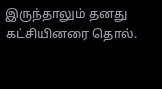இருந்தாலும் தனது கட்சியினரை தொல்.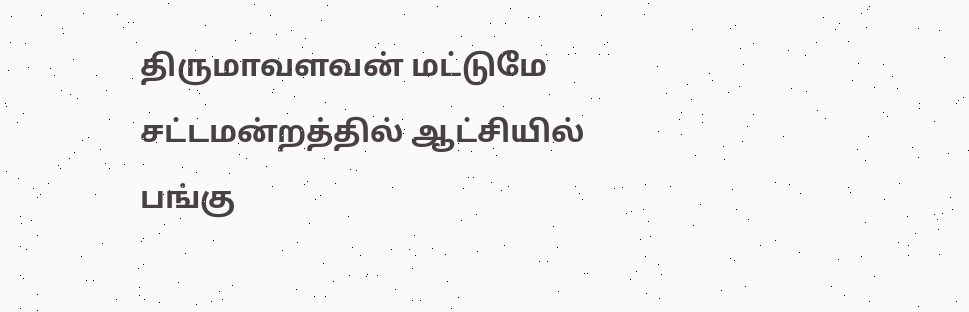திருமாவளவன் மட்டுமே சட்டமன்றத்தில் ஆட்சியில் பங்கு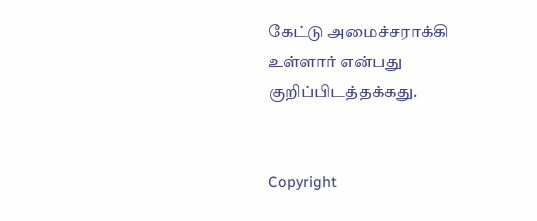கேட்டு அமைச்சராக்கி உள்ளார் என்பது குறிப்பிடத்தக்கது.


Copyright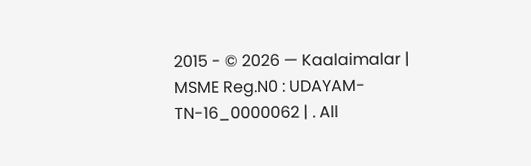2015 - © 2026 — Kaalaimalar | MSME Reg.N0 : UDAYAM-TN-16_0000062 | . All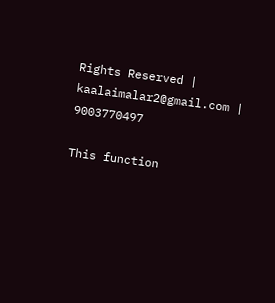Rights Reserved | kaalaimalar2@gmail.com | 9003770497

This function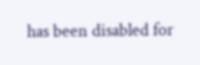has been disabled for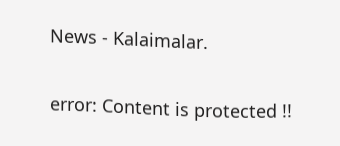News - Kalaimalar.

error: Content is protected !!